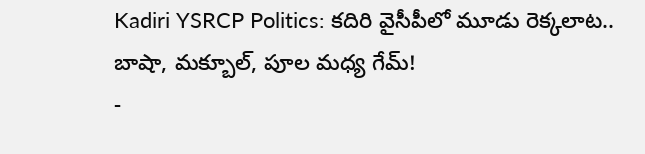Kadiri YSRCP Politics: కదిరి వైసీపీలో మూడు రెక్కలాట.. బాషా, మక్బూల్, పూల మధ్య గేమ్!
-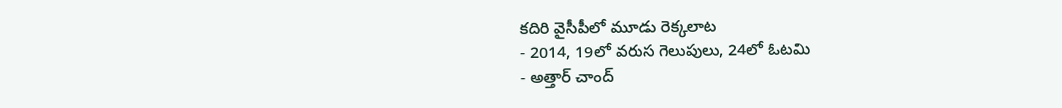కదిరి వైసీపీలో మూడు రెక్కలాట
- 2014, 19లో వరుస గెలుపులు, 24లో ఓటమి
- అత్తార్ చాంద్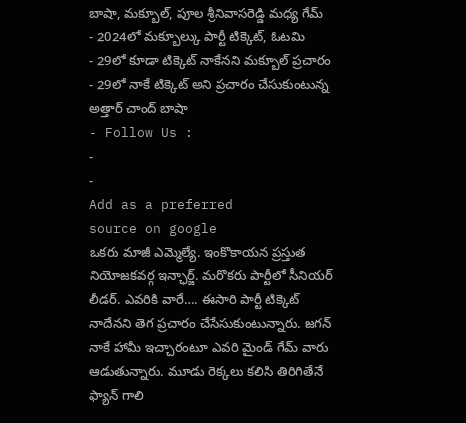బాషా, మక్బూల్, పూల శ్రీనివాసరెడ్డి మధ్య గేమ్
- 2024లో మక్బూల్కు పార్టీ టిక్కెట్, ఓటమి
- 29లో కూడా టిక్కెట్ నాకేనని మక్బూల్ ప్రచారం
- 29లో నాకే టిక్కెట్ అని ప్రచారం చేసుకుంటున్న అత్తార్ చాంద్ బాషా
- Follow Us :
-
-
Add as a preferred
source on google
ఒకరు మాజీ ఎమ్మెల్యే. ఇంకొకాయన ప్రస్తుత నియోజకవర్గ ఇన్ఛార్జ్. మరొకరు పార్టీలో సీనియర్ లీడర్. ఎవరికి వారే…. ఈసారి పార్టీ టిక్కెట్ నాదేనని తెగ ప్రచారం చేసేసుకుంటున్నారు. జగన్ నాకే హామీ ఇచ్చారంటూ ఎవరి మైండ్ గేమ్ వారు ఆడుతున్నారు. మూడు రెక్కలు కలిసి తిరిగితేనే ఫ్యాన్ గాలి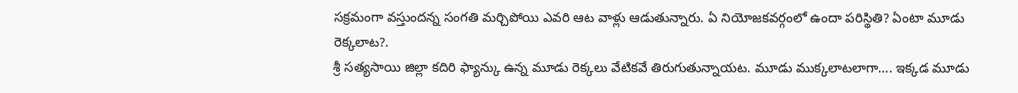సక్రమంగా వస్తుందన్న సంగతి మర్చిపోయి ఎవరి ఆట వాళ్లు ఆడుతున్నారు. ఏ నియోజకవర్గంలో ఉందా పరిస్థితి? ఏంటా మూడు రెక్కలాట?.
శ్రీ సత్యసాయి జిల్లా కదిరి ఫ్యాన్కు ఉన్న మూడు రెక్కలు వేటికవే తిరుగుతున్నాయట. మూడు ముక్కలాటలాగా…. ఇక్కడ మూడు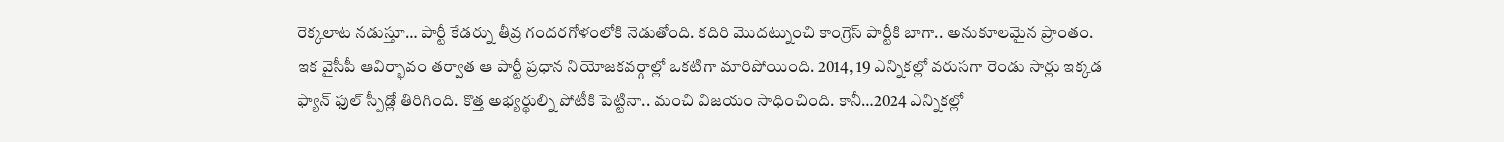రెక్కలాట నడుస్తూ… పార్టీ కేడర్ను తీవ్ర గందరగోళంలోకి నెడుతోంది. కదిరి మొదట్నుంచి కాంగ్రెస్ పార్టీకి బాగా.. అనుకూలమైన ప్రాంతం. ఇక వైసీపీ ఆవిర్భావం తర్వాత ఆ పార్టీ ప్రధాన నియోజకవర్గాల్లో ఒకటిగా మారిపోయింది. 2014, 19 ఎన్నికల్లో వరుసగా రెండు సార్లు ఇక్కడ ఫ్యాన్ ఫుల్ స్పీడ్లో తిరిగింది. కొత్త అభ్యర్థుల్ని పోటీకి పెట్టినా.. మంచి విజయం సాధించింది. కానీ…2024 ఎన్నికల్లో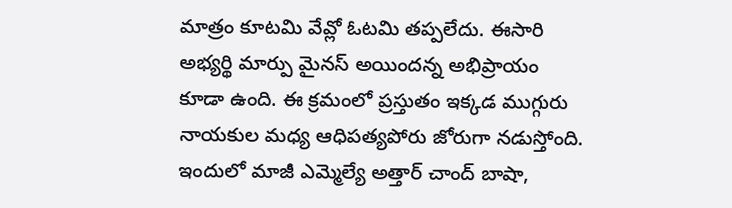మాత్రం కూటమి వేవ్లో ఓటమి తప్పలేదు. ఈసారి అభ్యర్థి మార్పు మైనస్ అయిందన్న అభిప్రాయం కూడా ఉంది. ఈ క్రమంలో ప్రస్తుతం ఇక్కడ ముగ్గురు నాయకుల మధ్య ఆధిపత్యపోరు జోరుగా నడుస్తోంది. ఇందులో మాజీ ఎమ్మెల్యే అత్తార్ చాంద్ బాషా,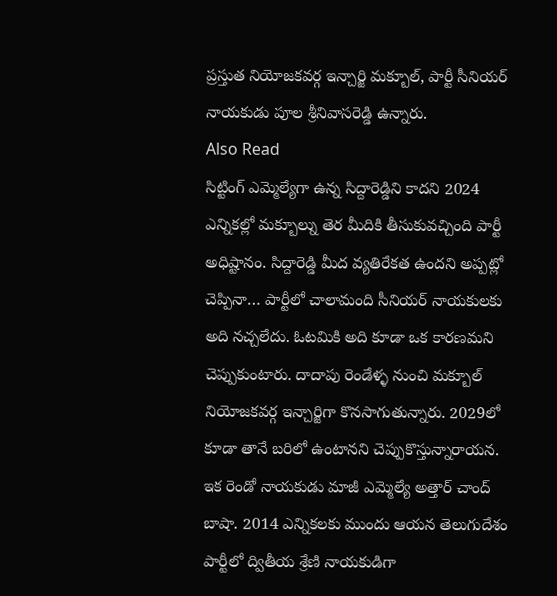ప్రస్తుత నియోజకవర్గ ఇన్చార్జి మక్బూల్, పార్టీ సీనియర్ నాయకుడు పూల శ్రీనివాసరెడ్డి ఉన్నారు.
Also Read
సిట్టింగ్ ఎమ్మెల్యేగా ఉన్న సిద్దారెడ్డిని కాదని 2024 ఎన్నికల్లో మక్బూల్ను తెర మీదికి తీసుకువచ్చింది పార్టీ అధిష్టానం. సిద్దారెడ్డి మీద వ్యతిరేకత ఉందని అప్పట్లో చెప్పినా… పార్టీలో చాలామంది సీనియర్ నాయకులకు అది నచ్చలేదు. ఓటమికి అది కూడా ఒక కారణమని చెప్పుకుంటారు. దాదాపు రెండేళ్ళ నుంచి మక్బూల్ నియోజకవర్గ ఇన్చార్జిగా కొనసాగుతున్నారు. 2029లో కూడా తానే బరిలో ఉంటానని చెప్పుకొస్తున్నారాయన. ఇక రెండో నాయకుడు మాజీ ఎమ్మెల్యే అత్తార్ చాంద్ బాషా. 2014 ఎన్నికలకు ముందు ఆయన తెలుగుదేశం పార్టీలో ద్వితీయ శ్రేణి నాయకుడిగా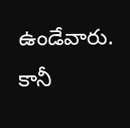ఉండేవారు. కానీ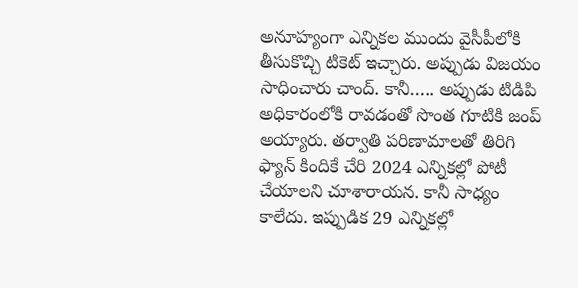అనూహ్యంగా ఎన్నికల ముందు వైసీపీలోకి తీసుకొచ్చి టికెట్ ఇచ్చారు. అప్పుడు విజయం సాధించారు చాంద్. కానీ….. అప్పుడు టిడిపి అధికారంలోకి రావడంతో సొంత గూటికి జంప్ అయ్యారు. తర్వాతి పరిణామాలతో తిరిగి ఫ్యాన్ కిందికే చేరి 2024 ఎన్నికల్లో పోటీ చేయాలని చూశారాయన. కానీ సాధ్యం కాలేదు. ఇప్పుడిక 29 ఎన్నికల్లో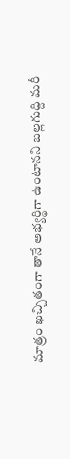మాత్రం ఖచ్చితంగా తానే అభ్యర్థిగా ఉంటానని బల్లగుద్ది మరీ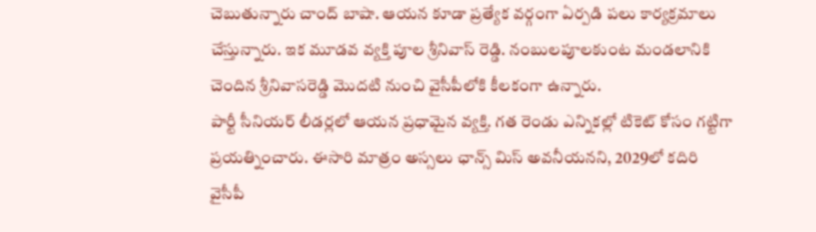చెబుతున్నారు చాంద్ బాషా. ఆయన కూడా ప్రత్యేక వర్గంగా ఏర్పడి పలు కార్యక్రమాలు చేస్తున్నారు. ఇక మూడవ వ్యక్తి పూల శ్రీనివాస్ రెడ్డి. నంబులపూలకుంట మండలానికి చెందిన శ్రీనివాసరెడ్డి మొదటి నుంచి వైసీపీలోకి కీలకంగా ఉన్నారు.
పార్టీ సీనియర్ లీడర్లలో ఆయన ప్రధామైన వ్యక్తి. గత రెండు ఎన్నికల్లో టికెట్ కోసం గట్టిగా ప్రయత్నించారు. ఈసారి మాత్రం అస్సలు ఛాన్స్ మిస్ అవనీయనని, 2029లో కదిరి వైసీపీ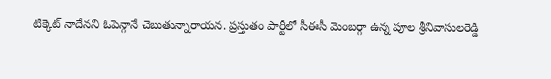టిక్కెట్ నాదేనని ఓపెన్గానే చెబుతున్నారాయన. ప్రస్తుతం పార్టీలో సీఈసీ మెంబర్గా ఉన్న పూల శ్రీనివాసులరెడ్డి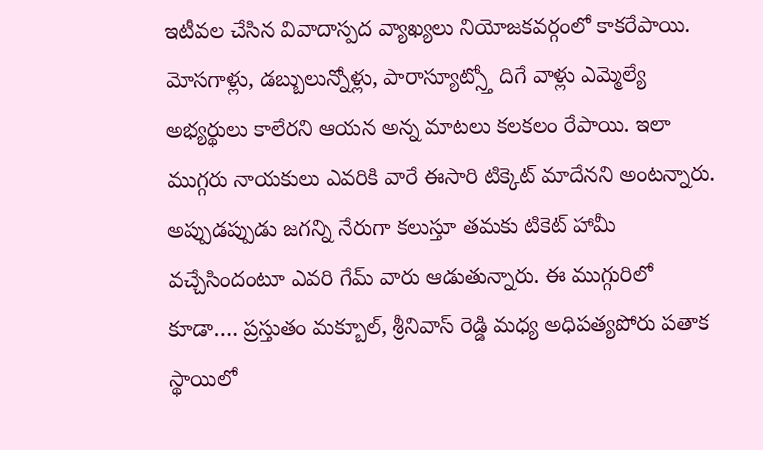ఇటీవల చేసిన వివాదాస్పద వ్యాఖ్యలు నియోజకవర్గంలో కాకరేపాయి. మోసగాళ్లు, డబ్బులున్నోళ్లు, పారాస్యూట్స్తో దిగే వాళ్లు ఎమ్మెల్యే అభ్యర్థులు కాలేరని ఆయన అన్న మాటలు కలకలం రేపాయి. ఇలా ముగ్గరు నాయకులు ఎవరికి వారే ఈసారి టిక్కెట్ మాదేనని అంటన్నారు. అప్పుడప్పుడు జగన్ని నేరుగా కలుస్తూ తమకు టికెట్ హామీ వచ్చేసిందంటూ ఎవరి గేమ్ వారు ఆడుతున్నారు. ఈ ముగ్గురిలో కూడా…. ప్రస్తుతం మక్బూల్, శ్రీనివాస్ రెడ్డి మధ్య అధిపత్యపోరు పతాక స్థాయిలో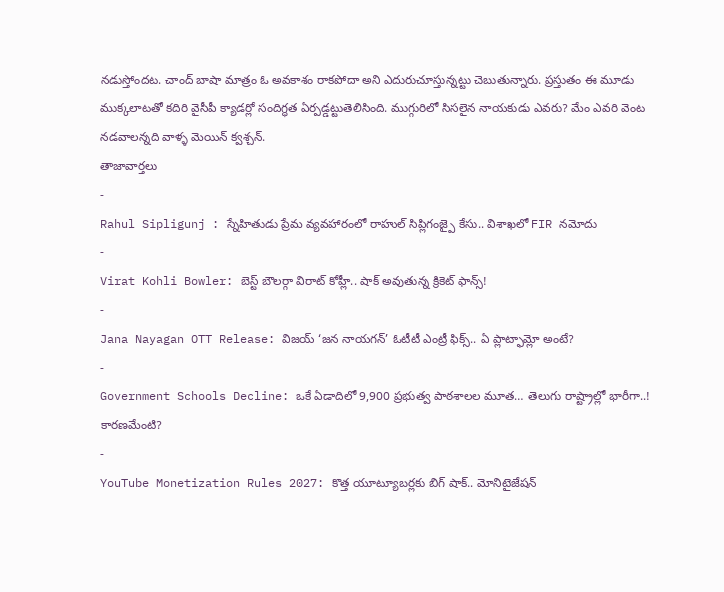నడుస్తోందట. చాంద్ బాషా మాత్రం ఓ అవకాశం రాకపోదా అని ఎదురుచూస్తున్నట్టు చెబుతున్నారు. ప్రస్తుతం ఈ మూడు ముక్కలాటతో కదిరి వైసీపీ క్యాడర్లో సందిగ్ధత ఏర్పడ్డట్టుతెలిసింది. ముగ్గురిలో సిసలైన నాయకుడు ఎవరు? మేం ఎవరి వెంట నడవాలన్నది వాళ్ళ మెయిన్ క్వశ్చన్.
తాజావార్తలు
-
Rahul Sipligunj : స్నేహితుడు ప్రేమ వ్యవహారంలో రాహుల్ సిప్లిగంజ్పై కేసు.. విశాఖలో FIR నమోదు
-
Virat Kohli Bowler: బెస్ట్ బౌలర్గా విరాట్ కోహ్లీ.. షాక్ అవుతున్న క్రికెట్ ఫాన్స్!
-
Jana Nayagan OTT Release: విజయ్ ‘జన నాయగన్’ ఓటీటీ ఎంట్రీ ఫిక్స్.. ఏ ప్లాట్ఫామ్లో అంటే?
-
Government Schools Decline: ఒకే ఏడాదిలో 9,900 ప్రభుత్వ పాఠశాలల మూత… తెలుగు రాష్ట్రాల్లో భారీగా..! కారణమేంటి?
-
YouTube Monetization Rules 2027: కొత్త యూట్యూబర్లకు బిగ్ షాక్.. మోనిటైజేషన్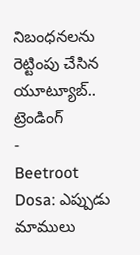నిబంధనలను రెట్టింపు చేసిన యూట్యూబ్..
ట్రెండింగ్
-
Beetroot Dosa: ఎప్పుడు మాములు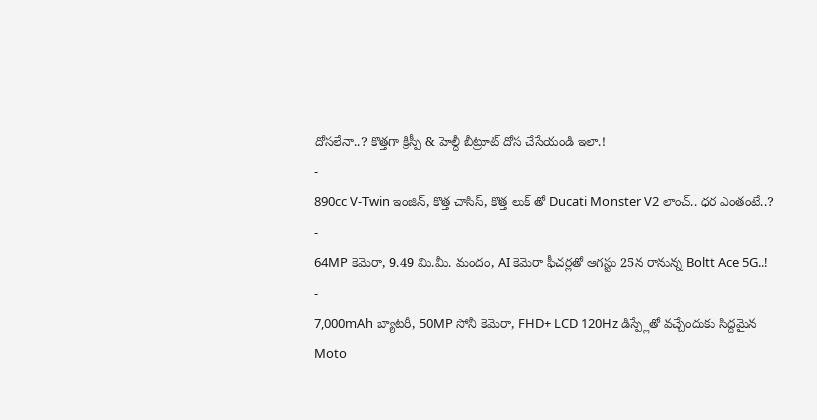దోసలేనా..? కొత్తగా క్రిస్పీ & హెల్దీ బీట్రూట్ దోస చేసేయండి ఇలా.!
-
890cc V-Twin ఇంజిన్, కొత్త చాసిస్, కొత్త లుక్ తో Ducati Monster V2 లాంచ్.. ధర ఎంతంటే..?
-
64MP కెమెరా, 9.49 మి.మీ. మందం, AI కెమెరా ఫీచర్లతో ఆగస్టు 25న రానున్న Boltt Ace 5G..!
-
7,000mAh బ్యాటరీ, 50MP సోనీ కెమెరా, FHD+ LCD 120Hz డిస్ప్లేతో వచ్చేందుకు సిద్దమైన Moto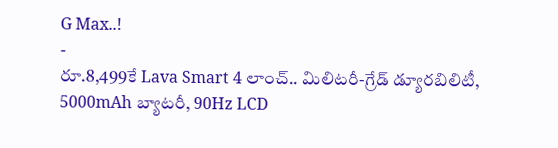G Max..!
-
రూ.8,499కే Lava Smart 4 లాంచ్.. మిలిటరీ-గ్రేడ్ డ్యూరబిలిటీ, 5000mAh బ్యాటరీ, 90Hz LCD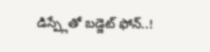డిస్ప్లేతో బడ్జెట్ ఫోన్..!